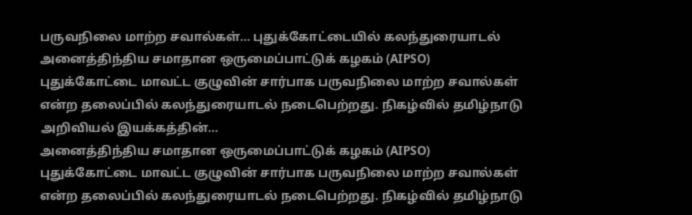பருவநிலை மாற்ற சவால்கள்… புதுக்கோட்டையில் கலந்துரையாடல்
அனைத்திந்திய சமாதான ஒருமைப்பாட்டுக் கழகம் (AIPSO) புதுக்கோட்டை மாவட்ட குழுவின் சார்பாக பருவநிலை மாற்ற சவால்கள் என்ற தலைப்பில் கலந்துரையாடல் நடைபெற்றது. நிகழ்வில் தமிழ்நாடு அறிவியல் இயக்கத்தின்…
அனைத்திந்திய சமாதான ஒருமைப்பாட்டுக் கழகம் (AIPSO) புதுக்கோட்டை மாவட்ட குழுவின் சார்பாக பருவநிலை மாற்ற சவால்கள் என்ற தலைப்பில் கலந்துரையாடல் நடைபெற்றது. நிகழ்வில் தமிழ்நாடு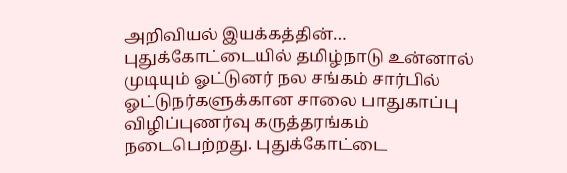அறிவியல் இயக்கத்தின்…
புதுக்கோட்டையில் தமிழ்நாடு உன்னால் முடியும் ஓட்டுனர் நல சங்கம் சார்பில் ஓட்டுநர்களுக்கான சாலை பாதுகாப்பு விழிப்புணர்வு கருத்தரங்கம் நடைபெற்றது. புதுக்கோட்டை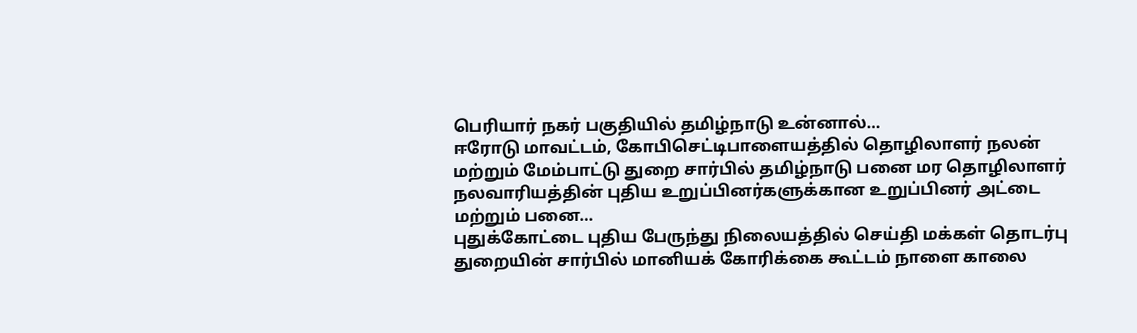பெரியார் நகர் பகுதியில் தமிழ்நாடு உன்னால்…
ஈரோடு மாவட்டம், கோபிசெட்டிபாளையத்தில் தொழிலாளர் நலன் மற்றும் மேம்பாட்டு துறை சார்பில் தமிழ்நாடு பனை மர தொழிலாளர் நலவாரியத்தின் புதிய உறுப்பினர்களுக்கான உறுப்பினர் அட்டை மற்றும் பனை…
புதுக்கோட்டை புதிய பேருந்து நிலையத்தில் செய்தி மக்கள் தொடர்பு துறையின் சார்பில் மானியக் கோரிக்கை கூட்டம் நாளை காலை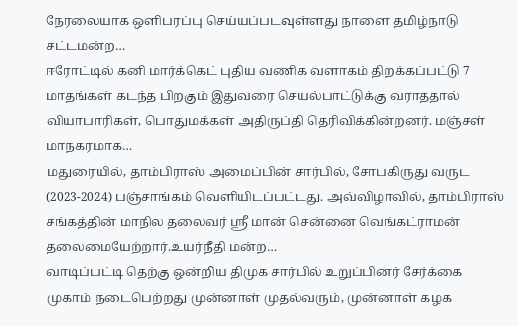நேரலையாக ஒளிபரப்பு செய்யப்படவுள்ளது நாளை தமிழ்நாடு சட்டமன்ற…
ஈரோட்டில் கனி மார்க்கெட் புதிய வணிக வளாகம் திறக்கப்பட்டு 7 மாதங்கள் கடந்த பிறகும் இதுவரை செயல்பாட்டுக்கு வராததால் வியாபாரிகள், பொதுமக்கள் அதிருப்தி தெரிவிக்கின்றனர். மஞ்சள் மாநகரமாக…
மதுரையில், தாம்பிராஸ் அமைப்பின் சார்பில், சோபகிருது வருட (2023-2024) பஞ்சாங்கம் வெளியிடப்பட்டது. அவ்விழாவில், தாம்பிராஸ் சங்கத்தின் மாநில தலைவர் ஸ்ரீ மான் சென்னை வெங்கட்ராமன் தலைமையேற்றார்.உயர்நீதி மன்ற…
வாடிப்பட்டி தெற்கு ஒன்றிய திமுக சார்பில் உறுப்பினர் சேர்க்கை முகாம் நடைபெற்றது முன்னாள் முதல்வரும், முன்னாள் கழக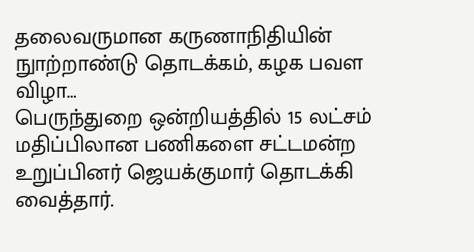தலைவருமான கருணாநிதியின் நுாற்றாண்டு தொடக்கம், கழக பவள விழா…
பெருந்துறை ஒன்றியத்தில் 15 லட்சம் மதிப்பிலான பணிகளை சட்டமன்ற உறுப்பினர் ஜெயக்குமார் தொடக்கி வைத்தார்.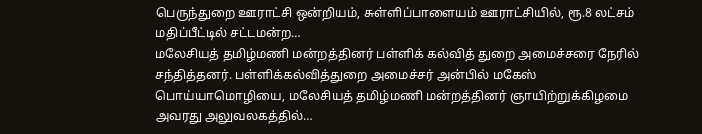பெருந்துறை ஊராட்சி ஒன்றியம், சுள்ளிப்பாளையம் ஊராட்சியில், ரூ.8 லட்சம் மதிப்பீட்டில் சட்டமன்ற…
மலேசியத் தமிழ்மணி மன்றத்தினர் பள்ளிக் கல்வித் துறை அமைச்சரை நேரில் சந்தித்தனர். பள்ளிக்கல்வித்துறை அமைச்சர் அன்பில் மகேஸ் பொய்யாமொழியை, மலேசியத் தமிழ்மணி மன்றத்தினர் ஞாயிற்றுக்கிழமை அவரது அலுவலகத்தில்…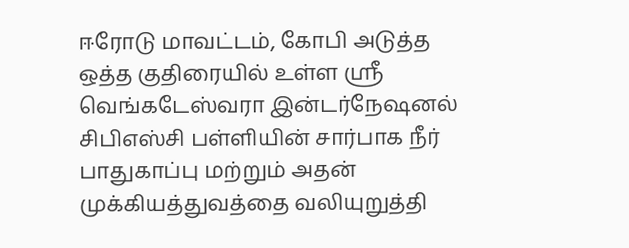ஈரோடு மாவட்டம், கோபி அடுத்த ஒத்த குதிரையில் உள்ள ஸ்ரீ வெங்கடேஸ்வரா இன்டர்நேஷனல் சிபிஎஸ்சி பள்ளியின் சார்பாக நீர் பாதுகாப்பு மற்றும் அதன் முக்கியத்துவத்தை வலியுறுத்தி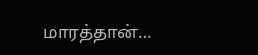மாரத்தான்…